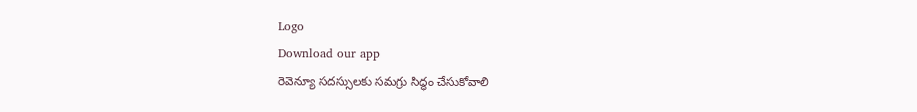Logo
Download our app
రెవెన్యూ సదస్సులకు సమగ్రు సిద్ధం చేసుకోవాలి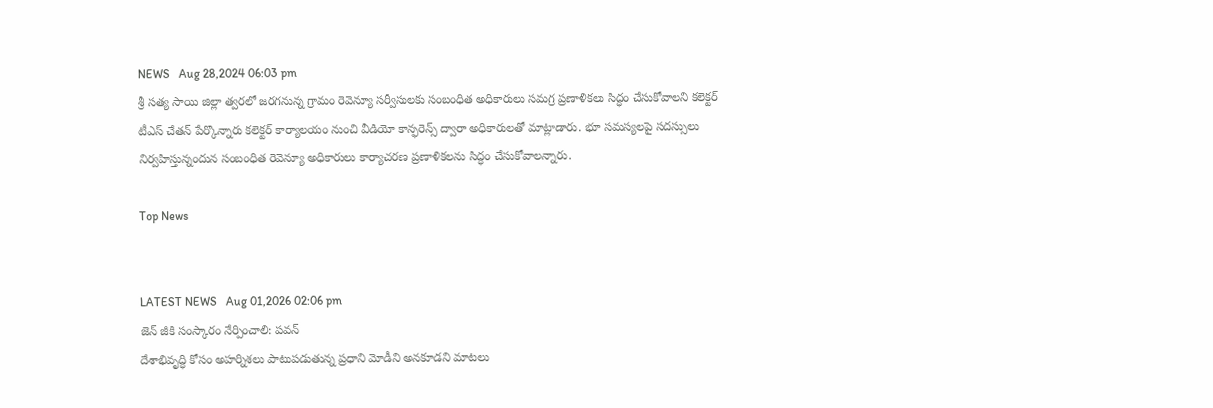NEWS   Aug 28,2024 06:03 pm
శ్రీ సత్య సాయి జిల్లా త్వరలో జరగనున్న గ్రామం రెవెన్యూ సర్వీసులకు సంబంధిత అధికారులు సమగ్ర ప్రణాళికలు సిద్ధం చేసుకోవాలని కలెక్టర్ టీఎస్ చేతన్ పేర్కొన్నారు కలెక్టర్ కార్యాలయం నుంచి వీడియో కాన్ఫరెన్స్ ద్వారా అధికారులతో మాట్లాడారు. భూ సమస్యలపై సదస్సులు నిర్వహిస్తున్నందున సంబంధిత రెవెన్యూ అధికారులు కార్యాచరణ ప్రణాళికలను సిద్ధం చేసుకోవాలన్నారు.

Top News


LATEST NEWS   Aug 01,2026 02:06 pm
జెన్ జీకి సంస్కారం నేర్పించాలి: పవన్
దేశాభివృద్ధి కోసం అహర్నిశలు పాటుపడుతున్న ప్రధాని మోడీని అనకూడని మాటలు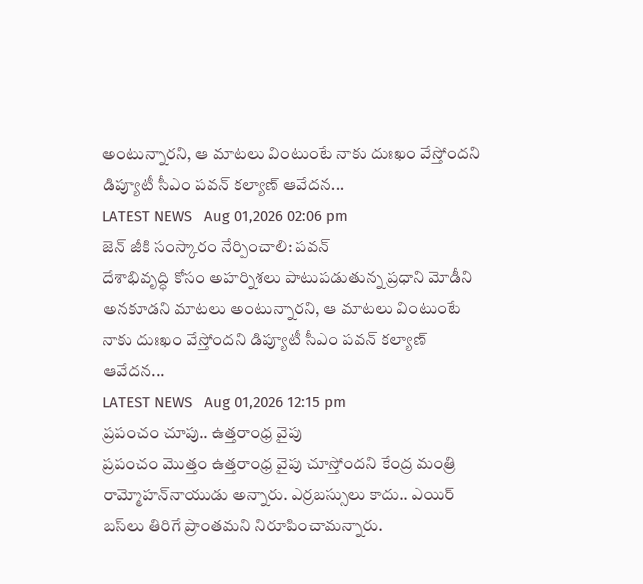అంటున్నారని, ఆ మాటలు వింటుంటే నాకు దుఃఖం వేస్తోందని డిప్యూటీ సీఎం పవన్ కల్యాణ్ ఆవేదన...
LATEST NEWS   Aug 01,2026 02:06 pm
జెన్ జీకి సంస్కారం నేర్పించాలి: పవన్
దేశాభివృద్ధి కోసం అహర్నిశలు పాటుపడుతున్న ప్రధాని మోడీని అనకూడని మాటలు అంటున్నారని, ఆ మాటలు వింటుంటే నాకు దుఃఖం వేస్తోందని డిప్యూటీ సీఎం పవన్ కల్యాణ్ ఆవేదన...
LATEST NEWS   Aug 01,2026 12:15 pm
ప్రపంచం చూపు.. ఉత్తరాంధ్ర వైపు
ప్రపంచం మొత్తం ఉత్తరాంధ్ర వైపు చూస్తోందని కేంద్ర మంత్రి రామ్మోహన్‌నాయుడు అన్నారు. ఎర్రబస్సులు కాదు.. ఎయిర్‌ బస్‌లు తిరిగే ప్రాంతమని నిరూపించామన్నారు.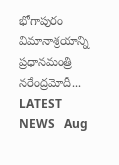భోగాపురం విమానాశ్రయాన్ని ప్రధానమంత్రి నరేంద్రమోదీ...
LATEST NEWS   Aug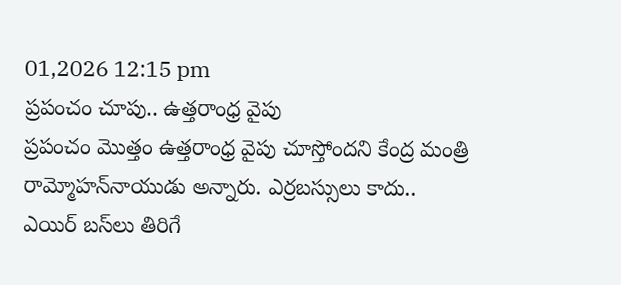01,2026 12:15 pm
ప్రపంచం చూపు.. ఉత్తరాంధ్ర వైపు
ప్రపంచం మొత్తం ఉత్తరాంధ్ర వైపు చూస్తోందని కేంద్ర మంత్రి రామ్మోహన్‌నాయుడు అన్నారు. ఎర్రబస్సులు కాదు.. ఎయిర్‌ బస్‌లు తిరిగే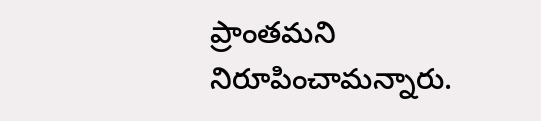ప్రాంతమని నిరూపించామన్నారు.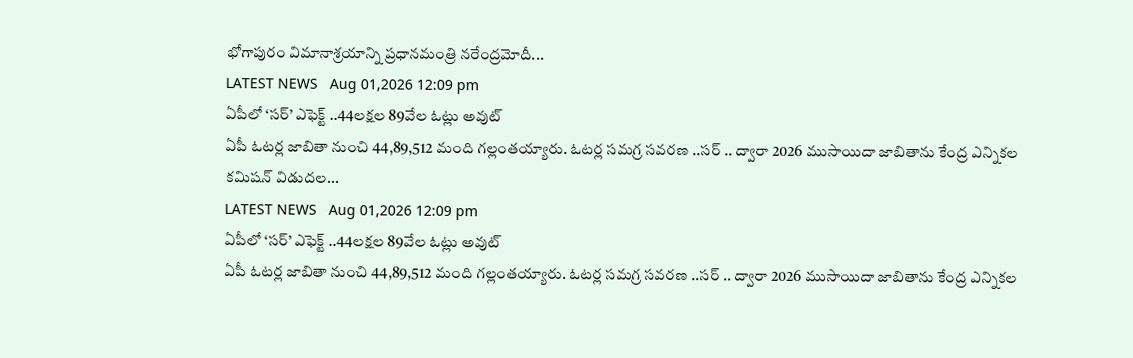భోగాపురం విమానాశ్రయాన్ని ప్రధానమంత్రి నరేంద్రమోదీ...
LATEST NEWS   Aug 01,2026 12:09 pm
ఏపీలో ‘సర్’ ఎఫెక్ట్ ..44లక్షల 89వేల ఓట్లు అవుట్
ఏపీ ఓటర్ల జాబితా నుంచి 44,89,512 మంది గల్లంతయ్యారు. ఓటర్ల సమగ్ర సవరణ ..సర్ .. ద్వారా 2026 ముసాయిదా జాబితాను కేంద్ర ఎన్నికల కమిషన్ విడుదల...
LATEST NEWS   Aug 01,2026 12:09 pm
ఏపీలో ‘సర్’ ఎఫెక్ట్ ..44లక్షల 89వేల ఓట్లు అవుట్
ఏపీ ఓటర్ల జాబితా నుంచి 44,89,512 మంది గల్లంతయ్యారు. ఓటర్ల సమగ్ర సవరణ ..సర్ .. ద్వారా 2026 ముసాయిదా జాబితాను కేంద్ర ఎన్నికల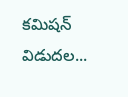కమిషన్ విడుదల...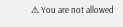⚠ You are not allowed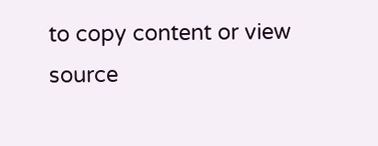to copy content or view source